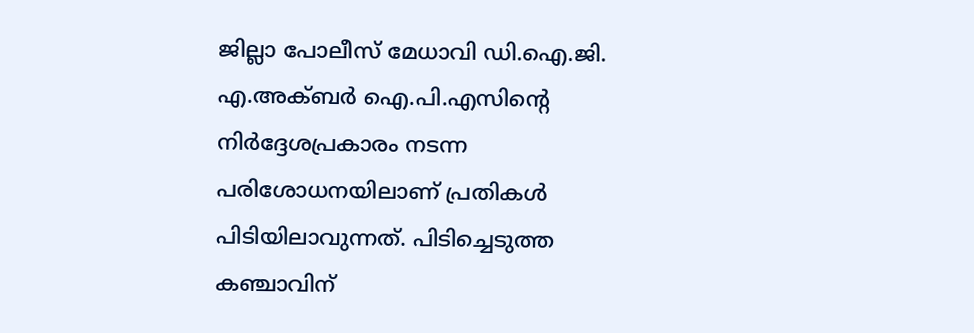ജില്ലാ പോലീസ് മേധാവി ഡി.ഐ.ജി. എ.അക്ബർ ഐ.പി.എസിന്റെ നിർദ്ദേശപ്രകാരം നടന്ന പരിശോധനയിലാണ് പ്രതികൾ പിടിയിലാവുന്നത്. പിടിച്ചെടുത്ത കഞ്ചാവിന്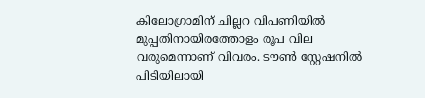കിലോഗ്രാമിന് ചില്ലറ വിപണിയിൽ മുപ്പതിനായിരത്തോളം രൂപ വില വരുമെന്നാണ് വിവരം. ടൗൺ സ്റ്റേഷനിൽ പിടിയിലായി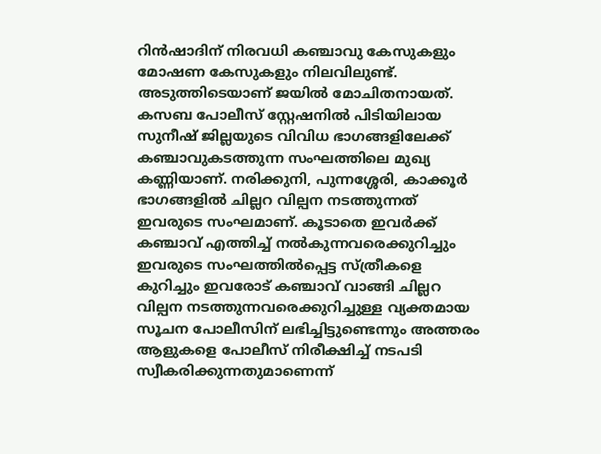റിൻഷാദിന് നിരവധി കഞ്ചാവു കേസുകളും മോഷണ കേസുകളും നിലവിലുണ്ട്. അടുത്തിടെയാണ് ജയിൽ മോചിതനായത്.
കസബ പോലീസ് സ്റ്റേഷനിൽ പിടിയിലായ സുനീഷ് ജില്ലയുടെ വിവിധ ഭാഗങ്ങളിലേക്ക് കഞ്ചാവുകടത്തുന്ന സംഘത്തിലെ മുഖ്യ കണ്ണിയാണ്. നരിക്കുനി, പുന്നശ്ശേരി, കാക്കൂർ ഭാഗങ്ങളിൽ ചില്ലറ വില്പന നടത്തുന്നത് ഇവരുടെ സംഘമാണ്. കൂടാതെ ഇവർക്ക് കഞ്ചാവ് എത്തിച്ച് നൽകുന്നവരെക്കുറിച്ചും ഇവരുടെ സംഘത്തിൽപ്പെട്ട സ്ത്രീകളെ കുറിച്ചും ഇവരോട് കഞ്ചാവ് വാങ്ങി ചില്ലറ വില്പന നടത്തുന്നവരെക്കുറിച്ചുള്ള വ്യക്തമായ സൂചന പോലീസിന് ലഭിച്ചിട്ടുണ്ടെന്നും അത്തരം ആളുകളെ പോലീസ് നിരീക്ഷിച്ച് നടപടി സ്വീകരിക്കുന്നതുമാണെന്ന്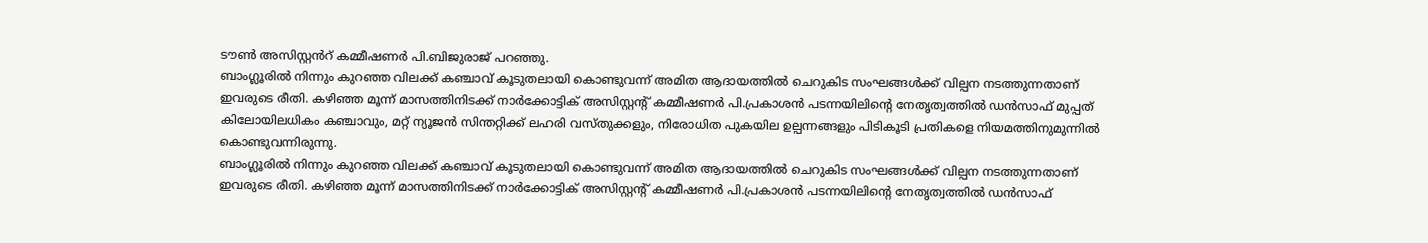ടൗൺ അസിസ്റ്റൻറ് കമ്മീഷണർ പി.ബിജുരാജ് പറഞ്ഞു.
ബാംഗ്ലൂരിൽ നിന്നും കുറഞ്ഞ വിലക്ക് കഞ്ചാവ് കൂടുതലായി കൊണ്ടുവന്ന് അമിത ആദായത്തിൽ ചെറുകിട സംഘങ്ങൾക്ക് വില്പന നടത്തുന്നതാണ് ഇവരുടെ രീതി. കഴിഞ്ഞ മൂന്ന് മാസത്തിനിടക്ക് നാർക്കോട്ടിക് അസിസ്റ്റന്റ് കമ്മീഷണർ പി.പ്രകാശൻ പടന്നയിലിന്റെ നേതൃത്വത്തിൽ ഡൻസാഫ് മുപ്പത് കിലോയിലധികം കഞ്ചാവും, മറ്റ് ന്യൂജൻ സിന്തറ്റിക്ക് ലഹരി വസ്തുക്കളും, നിരോധിത പുകയില ഉല്പന്നങ്ങളും പിടികൂടി പ്രതികളെ നിയമത്തിനുമുന്നിൽ കൊണ്ടുവന്നിരുന്നു.
ബാംഗ്ലൂരിൽ നിന്നും കുറഞ്ഞ വിലക്ക് കഞ്ചാവ് കൂടുതലായി കൊണ്ടുവന്ന് അമിത ആദായത്തിൽ ചെറുകിട സംഘങ്ങൾക്ക് വില്പന നടത്തുന്നതാണ് ഇവരുടെ രീതി. കഴിഞ്ഞ മൂന്ന് മാസത്തിനിടക്ക് നാർക്കോട്ടിക് അസിസ്റ്റന്റ് കമ്മീഷണർ പി.പ്രകാശൻ പടന്നയിലിന്റെ നേതൃത്വത്തിൽ ഡൻസാഫ്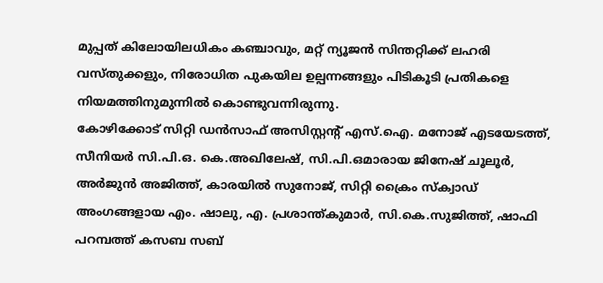മുപ്പത് കിലോയിലധികം കഞ്ചാവും, മറ്റ് ന്യൂജൻ സിന്തറ്റിക്ക് ലഹരി വസ്തുക്കളും, നിരോധിത പുകയില ഉല്പന്നങ്ങളും പിടികൂടി പ്രതികളെ നിയമത്തിനുമുന്നിൽ കൊണ്ടുവന്നിരുന്നു.
കോഴിക്കോട് സിറ്റി ഡൻസാഫ് അസിസ്റ്റന്റ് എസ്.ഐ. മനോജ് എടയേടത്ത്, സീനിയർ സി.പി.ഒ. കെ.അഖിലേഷ്, സി.പി.ഒമാരായ ജിനേഷ് ചൂലൂർ, അർജുൻ അജിത്ത്, കാരയിൽ സുനോജ്, സിറ്റി ക്രൈം സ്ക്വാഡ് അംഗങ്ങളായ എം. ഷാലു, എ. പ്രശാന്ത്കുമാർ, സി.കെ.സുജിത്ത്, ഷാഫി പറമ്പത്ത് കസബ സബ്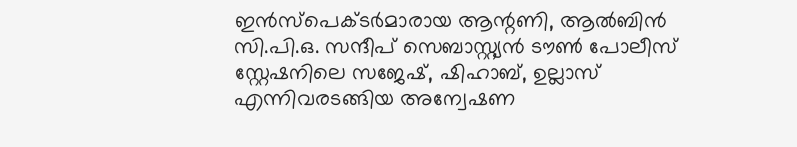ഇൻസ്പെക്ടർമാരായ ആന്റണി, ആൽബിൻ സി.പി.ഒ. സന്ദീപ് സെബാസ്റ്റ്യൻ ടൗൺ പോലീസ് സ്റ്റേഷനിലെ സജേഷ്, ഷിഹാബ്, ഉല്ലാസ് എന്നിവരടങ്ങിയ അന്വേഷണ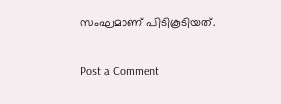സംഘമാണ് പിടികൂടിയത്.

Post a Comment